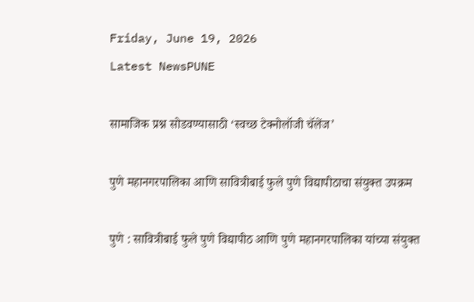Friday, June 19, 2026
Latest NewsPUNE

सामाजिक प्रश्न सोडवण्यासाठी ‘स्वच्छ टेक्नोलॉजी चॅलेंज’

पुणे महानगरपालिका आणि सावित्रीबाई फुले पुणे विद्यापीठाचा संयुक्त उपक्रम

पुणे : सावित्रीबाई फुले पुणे विद्यापीठ आणि पुणे महानगरपालिका यांच्या संयुक्त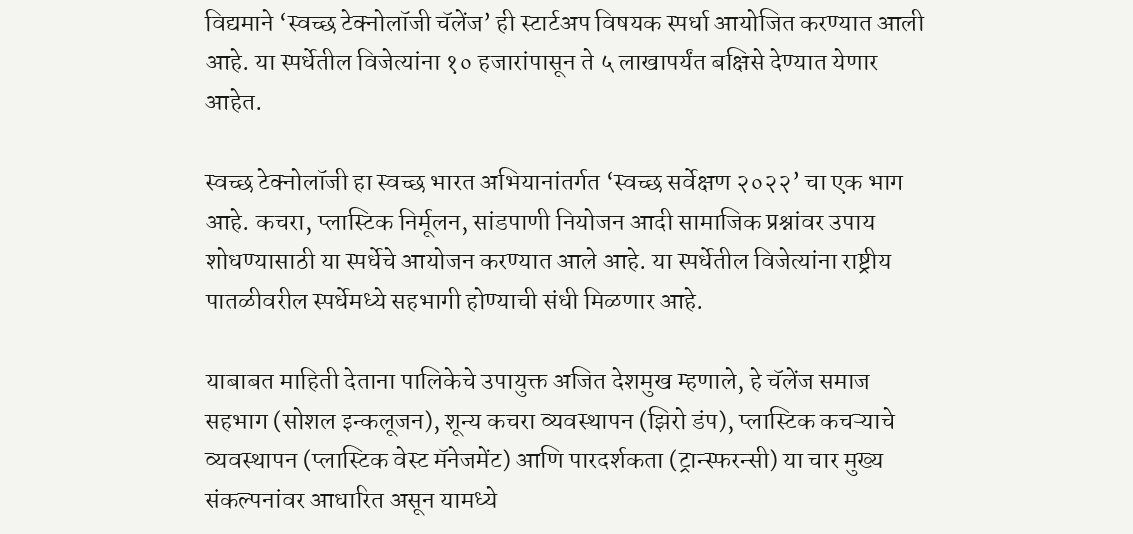विद्यमाने ‘स्वच्छ टेक्नोलॉजी चॅलेंज’ ही स्टार्टअप विषयक स्पर्धा आयोजित करण्यात आली आहे. या स्पर्धेतील विजेत्यांना १० हजारांपासून ते ५ लाखापर्यंत बक्षिसे देण्यात येणार आहेत.

स्वच्छ टेक्नोलॉजी हा स्वच्छ भारत अभियानांतर्गत ‘स्वच्छ सर्वेक्षण २०२२’ चा एक भाग आहे. कचरा, प्लास्टिक निर्मूलन, सांडपाणी नियोजन आदी सामाजिक प्रश्नांवर उपाय शोधण्यासाठी या स्पर्धेचे आयोजन करण्यात आले आहे. या स्पर्धेतील विजेत्यांना राष्ट्रीय पातळीवरील स्पर्धेमध्ये सहभागी होण्याची संधी मिळणार आहे.

याबाबत माहिती देताना पालिकेचे उपायुक्त अजित देशमुख म्हणाले, हे चॅलेंज समाज सहभाग (सोशल इन्कलूजन), शून्य कचरा व्यवस्थापन (झिरो डंप), प्लास्टिक कचऱ्याचे व्यवस्थापन (प्लास्टिक वेस्ट मॅनेजमेंट) आणि पारदर्शकता (ट्रान्स्फरन्सी) या चार मुख्य संकल्पनांवर आधारित असून यामध्ये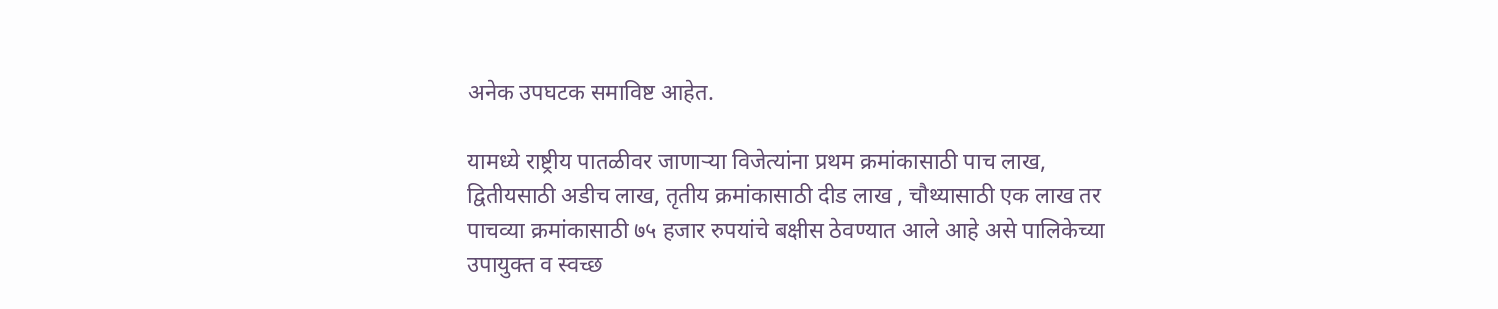अनेक उपघटक समाविष्ट आहेत.

यामध्ये राष्ट्रीय पातळीवर जाणाऱ्या विजेत्यांना प्रथम क्रमांकासाठी पाच लाख, द्वितीयसाठी अडीच लाख, तृतीय क्रमांकासाठी दीड लाख , चौथ्यासाठी एक लाख तर पाचव्या क्रमांकासाठी ७५ हजार रुपयांचे बक्षीस ठेवण्यात आले आहे असे पालिकेच्या उपायुक्त व स्वच्छ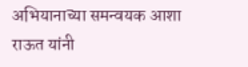अभियानाच्या समन्वयक आशा राऊत यांनी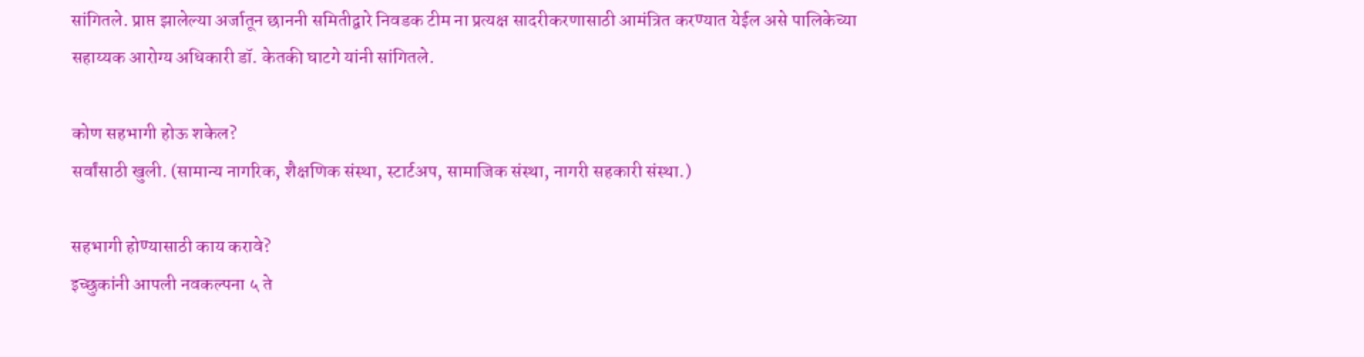सांगितले. प्राप्त झालेल्या अर्जातून छाननी समितीद्वारे निवडक टीम ना प्रत्यक्ष सादरीकरणासाठी आमंत्रित करण्यात येईल असे पालिकेच्या सहाय्यक आरोग्य अधिकारी डॉ. केतकी घाटगे यांनी सांगितले.

कोण सहभागी होऊ शकेल?
सर्वांसाठी खुली. (सामान्य नागरिक, शैक्षणिक संस्था, स्टार्टअप, सामाजिक संस्था, नागरी सहकारी संस्था.)

सहभागी होण्यासाठी काय करावे?
इच्छुकांनी आपली नवकल्पना ५ ते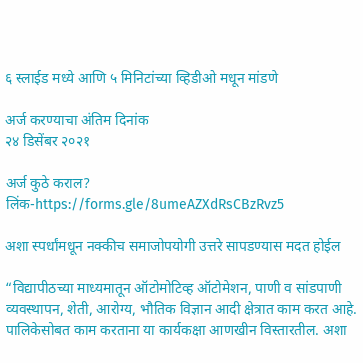६ स्लाईड मध्ये आणि ५ मिनिटांच्या व्हिडीओ मधून मांडणे

अर्ज करण्याचा अंतिम दिनांक
२४ डिसेंबर २०२१

अर्ज कुठे कराल?
लिंक-https://forms.gle/8umeAZXdRsCBzRvz5

अशा स्पर्धांमधून नक्कीच समाजोपयोगी उत्तरे सापडण्यास मदत होईल

“विद्यापीठच्या माध्यमातून ऑटोमोटिव्ह ऑटोमेशन, पाणी व सांडपाणी व्यवस्थापन, शेती, आरोग्य, भौतिक विज्ञान आदी क्षेत्रात काम करत आहे. पालिकेसोबत काम करताना या कार्यकक्षा आणखीन विस्तारतील. अशा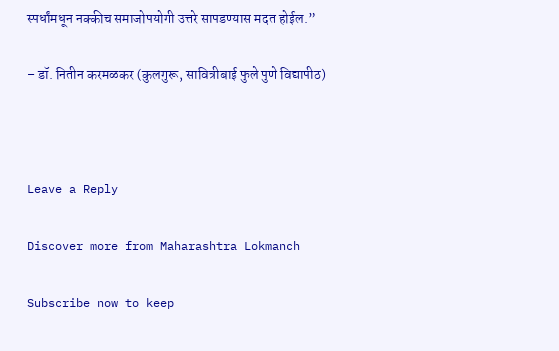स्पर्धांमधून नक्कीच समाजोपयोगी उत्तरे सापडण्यास मदत होईल.”

– डॉ. नितीन करमळकर (कुलगुरू, सावित्रीबाई फुले पुणे विद्यापीठ)



Leave a Reply

Discover more from Maharashtra Lokmanch

Subscribe now to keep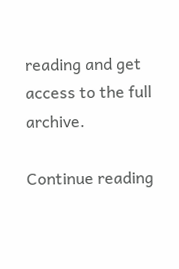reading and get access to the full archive.

Continue reading